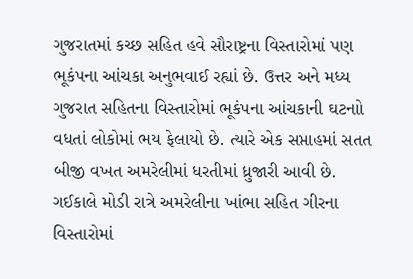ગુજરાતમાં કચ્છ સહિત હવે સૌરાષ્ટ્રના વિસ્તારોમાં પણ ભૂકંપના આંચકા અનુભવાઈ રહ્યાં છે. ઉત્તર અને મધ્ય ગુજરાત સહિતના વિસ્તારોમાં ભૂકંપના આંચકાની ઘટનાો વધતાં લોકોમાં ભય ફેલાયો છે. ત્યારે એક સપ્તાહમાં સતત બીજી વખત અમરેલીમાં ધરતીમાં ધ્રુજારી આવી છે. ગઈકાલે મોડી રાત્રે અમરેલીના ખાંભા સહિત ગીરના વિસ્તારોમાં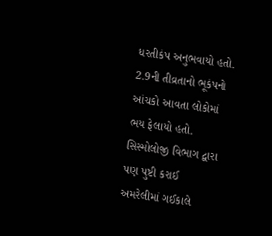ધરતીકંપ અનુભવાયો હતો. 2.9ની તીવ્રતાનો ભૂકંપનો આંચકો આવતા લોકોમાં ભય ફેલાયો હતો.
સિસ્મોલોજી વિભાગ દ્વારા પણ પુષ્ટી કરાઈ
અમરેલીમાં ગઈકાલે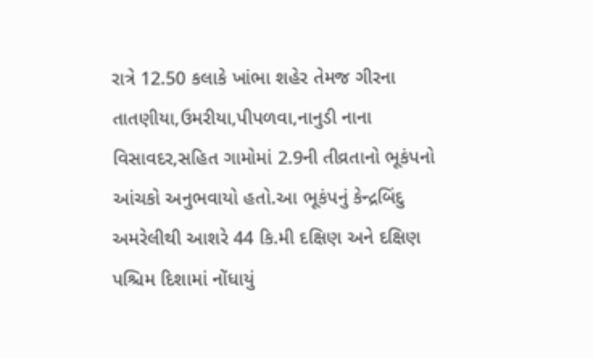રાત્રે 12.50 કલાકે ખાંભા શહેર તેમજ ગીરના તાતણીયા,ઉમરીયા,પીપળવા,નાનુડી નાના વિસાવદર,સહિત ગામોમાં 2.9ની તીવ્રતાનો ભૂકંપનો આંચકો અનુભવાયો હતો.આ ભૂકંપનું કેન્દ્રબિંદુ અમરેલીથી આશરે 44 કિ.મી દક્ષિણ અને દક્ષિણ પશ્ચિમ દિશામાં નોંધાયું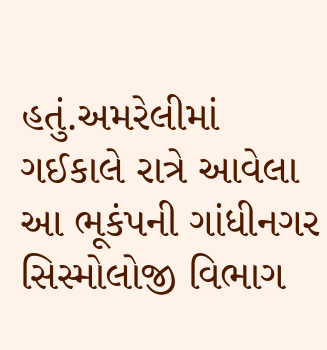હતું.અમરેલીમાં ગઈકાલે રાત્રે આવેલા આ ભૂકંપની ગાંધીનગર સિસ્મોલોજી વિભાગ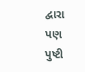દ્વારા પણ પુષ્ટી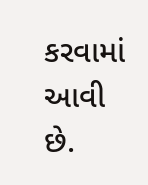કરવામાં આવી છે.